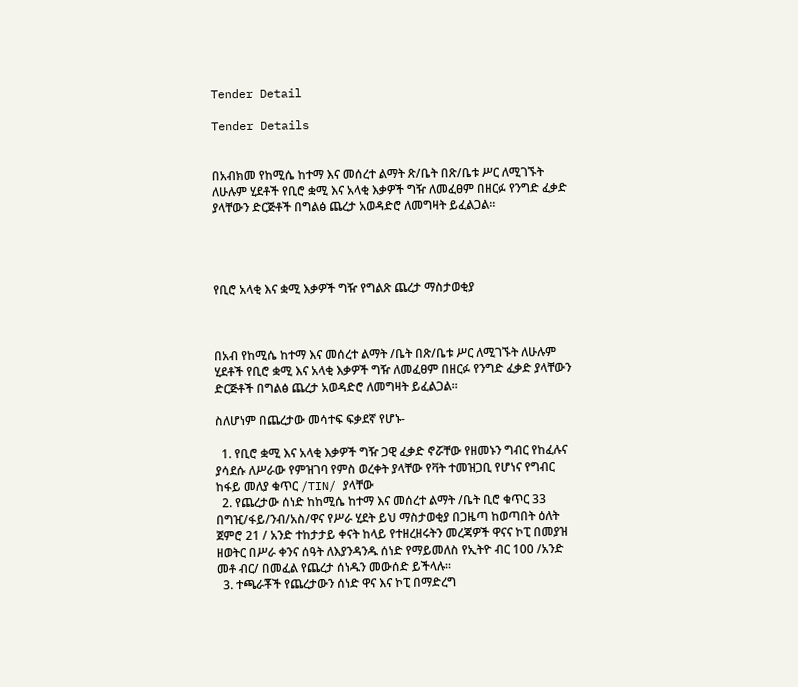Tender Detail

Tender Details


በአብክመ የከሚሴ ከተማ እና መሰረተ ልማት ጽ/ቤት በጽ/ቤቱ ሥር ለሚገኙት ለሁሉም ሂደቶች የቢሮ ቋሚ እና አላቂ እቃዎች ግዥ ለመፈፀም በዘርፉ የንግድ ፈቃድ ያላቸውን ድርጅቶች በግልፅ ጨረታ አወዳድሮ ለመግዛት ይፈልጋል።




የቢሮ አላቂ እና ቋሚ እቃዎች ግዥ የግልጽ ጨረታ ማስታወቂያ



በአብ የከሚሴ ከተማ እና መሰረተ ልማት /ቤት በጽ/ቤቱ ሥር ለሚገኙት ለሁሉም ሂደቶች የቢሮ ቋሚ እና አላቂ እቃዎች ግዥ ለመፈፀም በዘርፉ የንግድ ፈቃድ ያላቸውን ድርጅቶች በግልፅ ጨረታ አወዳድሮ ለመግዛት ይፈልጋል።

ስለሆነም በጨረታው መሳተፍ ፍቃደኛ የሆኑ-

  1. የቢሮ ቋሚ እና አላቂ እቃዎች ግዥ ጋዊ ፈቃድ ኖሯቸው የዘመኑን ግብር የከፈሉና ያሳደሱ ለሥራው የምዝገባ የምስ ወረቀት ያላቸው የቫት ተመዝጋቢ የሆነና የግብር ከፋይ መለያ ቁጥር /TIN/ ያላቸው
  2. የጨረታው ሰነድ ከከሚሴ ከተማ እና መሰረተ ልማት /ቤት ቢሮ ቁጥር 33 በግዢ/ፋይ/ንብ/አስ/ዋና የሥራ ሂደት ይህ ማስታወቂያ በጋዜጣ ከወጣበት ዕለት ጀምሮ 21 / አንድ ተከታታይ ቀናት ከላይ የተዘረዘሩትን መረጃዎች ዋናና ኮፒ በመያዝ ዘወትር በሥራ ቀንና ሰዓት ለእያንዳንዱ ሰነድ የማይመለስ የኢትዮ ብር 100 /አንድ መቶ ብር/ በመፈል የጨረታ ሰነዱን መውሰድ ይችላሉ።
  3. ተጫራቾች የጨረታውን ሰነድ ዋና እና ኮፒ በማድረግ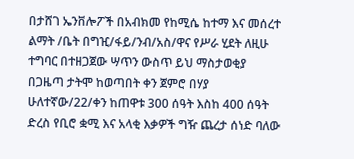በታሸገ ኤንቨሎፖች በአብክመ የከሚሴ ከተማ እና መሰረተ ልማት /ቤት በግዢ/ፋይ/ንብ/አስ/ዋና የሥራ ሂደት ለዚሁ ተግባር በተዘጋጀው ሣጥን ውስጥ ይህ ማስታወቂያ በጋዜጣ ታትሞ ከወጣበት ቀን ጀምሮ በሃያ ሁለተኛው/22/ቀን ከጠዋቱ 300 ሰዓት እስከ 400 ሰዓት ድረስ የቢሮ ቋሚ እና አላቂ እቃዎች ግዥ ጨረታ ሰነድ ባለው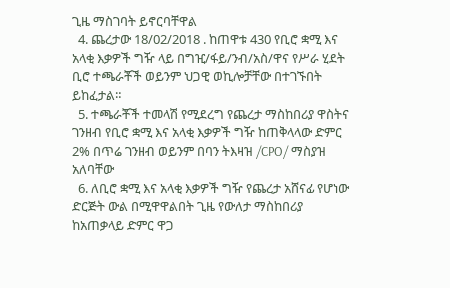ጊዜ ማስገባት ይኖርባቸዋል
  4. ጨረታው 18/02/2018 . ከጠዋቱ 430 የቢሮ ቋሚ እና አላቂ እቃዎች ግዥ ላይ በግዢ/ፋይ/ንብ/አስ/ዋና የሥራ ሂደት ቢሮ ተጫራቾች ወይንም ህጋዊ ወኪሎቻቸው በተገኙበት ይከፈታል።
  5. ተጫራቾች ተመላሽ የሚደረግ የጨረታ ማስከበሪያ ዋስትና ገንዘብ የቢሮ ቋሚ እና አላቂ እቃዎች ግዥ ከጠቅላላው ድምር 2% በጥሬ ገንዘብ ወይንም በባን ትእዛዝ /CPO/ ማስያዝ አለባቸው
  6. ለቢሮ ቋሚ እና አላቂ እቃዎች ግዥ የጨረታ አሸናፊ የሆነው ድርጅት ውል በሚዋዋልበት ጊዜ የውለታ ማስከበሪያ ከአጠቃላይ ድምር ዋጋ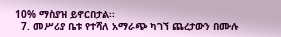10% ማስያዝ ይኖርበታል፡፡
  7. መሥሪያ ቤቱ የተሻለ አማራጭ ካገኘ ጨረታውን በሙሉ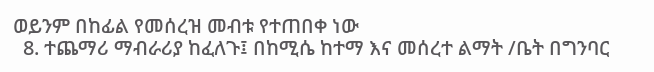ወይንም በከፊል የመሰረዝ መብቱ የተጠበቀ ነው
  8. ተጨማሪ ማብራሪያ ከፈለጉ፤ በከሚሴ ከተማ እና መሰረተ ልማት /ቤት በግንባር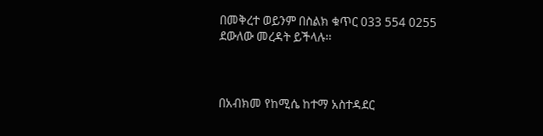በመቅረተ ወይንም በስልክ ቁጥር 033 554 0255 ደውለው መረዳት ይችላሉ፡፡



በአብክመ የከሚሴ ከተማ አስተዳደር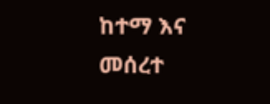ከተማ እና መሰረተ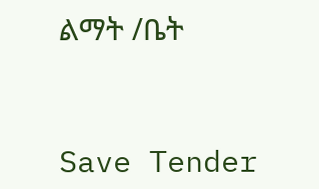ልማት /ቤት



Save Tender